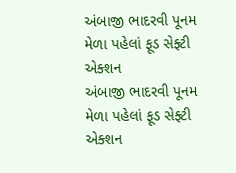અંબાજી ભાદરવી પૂનમ મેળા પહેલાં ફૂડ સેફ્ટી એક્શન
અંબાજી ભાદરવી પૂનમ મેળા પહેલાં ફૂડ સેફ્ટી એક્શન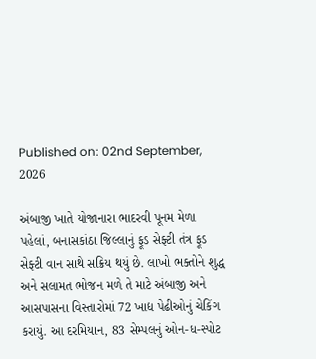Published on: 02nd September, 2026

અંબાજી ખાતે યોજાનારા ભાદરવી પૂનમ મેળા પહેલાં, બનાસકાંઠા જિલ્લાનું ફૂડ સેફ્ટી તંત્ર ફૂડ સેફ્ટી વાન સાથે સક્રિય થયું છે. લાખો ભક્તોને શુદ્ધ અને સલામત ભોજન મળે તે માટે અંબાજી અને આસપાસના વિસ્તારોમાં 72 ખાદ્ય પેઢીઓનું ચેકિંગ કરાયું. આ દરમિયાન, 83 સેમ્પલનું ઓન-ધ-સ્પોટ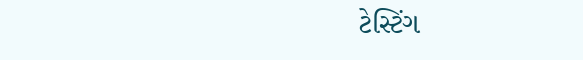ટેસ્ટિંગ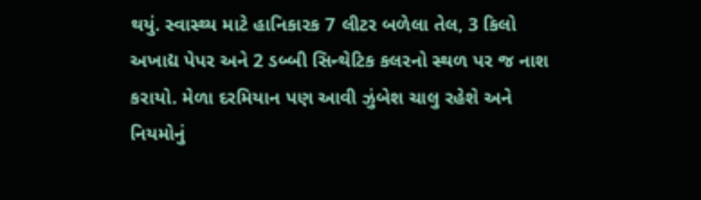થયું. સ્વાસ્થ્ય માટે હાનિકારક 7 લીટર બળેલા તેલ, 3 કિલો અખાદ્ય પેપર અને 2 ડબ્બી સિન્થેટિક કલરનો સ્થળ પર જ નાશ કરાયો. મેળા દરમિયાન પણ આવી ઝુંબેશ ચાલુ રહેશે અને નિયમોનું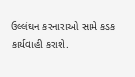ઉલ્લંઘન કરનારાઓ સામે કડક કાર્યવાહી કરાશે.